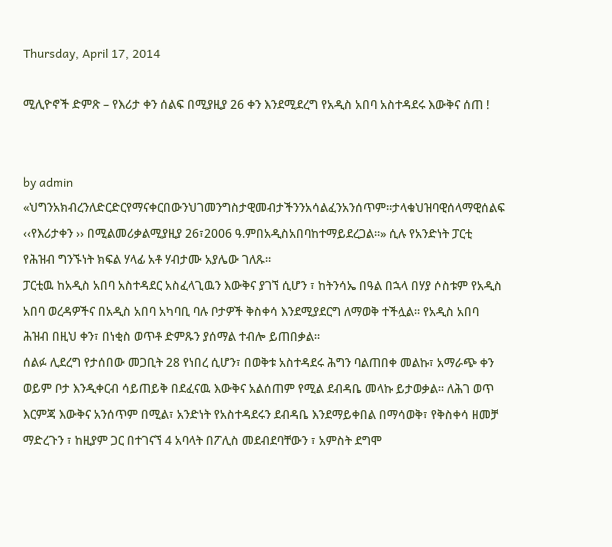Thursday, April 17, 2014

ሚሊዮኖች ድምጽ – የእሪታ ቀን ሰልፍ በሚያዚያ 26 ቀን እንደሚደረግ የአዲስ አበባ አስተዳደሩ እውቅና ሰጠ !


by admin
«ህግንአክብረንለድርድርየማናቀርበውንህገመንግስታዊመብታችንንአሳልፈንአንሰጥም።ታላቁህዝባዊሰላማዊሰልፍ ‹‹የእሪታቀን ›› በሚልመሪቃልሚያዚያ 26፣2006 ዓ.ምበአዲስአበባከተማይደረጋል፡፡» ሲሉ የአንድነት ፓርቲ የሕዝብ ግንኙነት ክፍል ሃላፊ አቶ ሃብታሙ አያሌው ገለጹ።
ፓርቲዉ ከአዲስ አበባ አስተዳደር አስፈላጊዉን እውቅና ያገኘ ሲሆን ፣ ከትንሳኤ በዓል በኋላ በሃያ ሶስቱም የአዲስ አበባ ወረዳዎችና በአዲስ አበባ አካባቢ ባሉ ቦታዎች ቅስቀሳ እንደሚያደርግ ለማወቅ ተችሏል። የአዲስ አበባ ሕዝብ በዚህ ቀን፣ በነቂስ ወጥቶ ድምጹን ያሰማል ተብሎ ይጠበቃል።
ሰልፉ ሊደረግ የታሰበው መጋቢት 28 የነበረ ሲሆን፣ በወቅቱ አስተዳደሩ ሕግን ባልጠበቀ መልኩ፣ አማራጭ ቀን ወይም ቦታ እንዲቀርብ ሳይጠይቅ በደፈናዉ እውቅና አልሰጠም የሚል ደብዳቤ መላኩ ይታወቃል። ለሕገ ወጥ እርምጃ እውቅና አንሰጥም በሚል፣ አንድነት የአስተዳደሩን ደብዳቤ እንደማይቀበል በማሳወቅ፣ የቅስቀሳ ዘመቻ ማድረጉን ፣ ከዚያም ጋር በተገናኘ 4 አባላት በፖሊስ መደብደባቸውን ፣ አምስት ደግሞ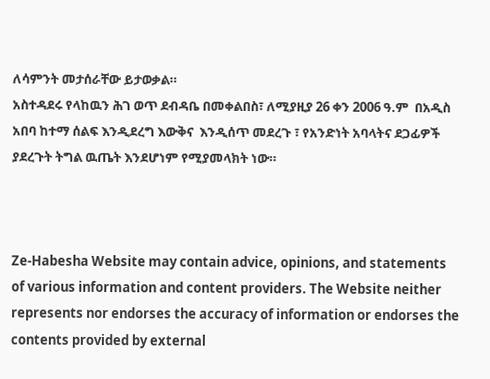ለሳምንት መታሰራቸው ይታወቃል።
አስተዳደሩ የላከዉን ሕገ ወጥ ደብዳቤ በመቀልበስ፣ ለሚያዚያ 26 ቀን 2006 ዓ.ም  በአዲስ አበባ ከተማ ሰልፍ እንዲደረግ እውቅና  እንዲሰጥ መደረጉ ፣ የአንድነት አባላትና ደጋፊዎች ያደረጉት ትግል ዉጤት እንደሆነም የሚያመላክት ነው።



Ze-Habesha Website may contain advice, opinions, and statements of various information and content providers. The Website neither represents nor endorses the accuracy of information or endorses the contents provided by external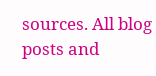sources. All blog posts and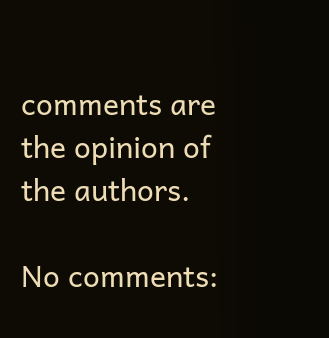comments are the opinion of the authors.

No comments: